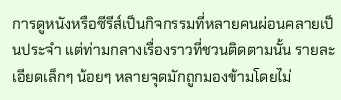การดูหนังหรือซีรีส์เป็นกิจกรรมที่หลายคนผ่อนคลายเป็นประจำ แต่ท่ามกลางเรื่องราวที่ชวนติดตามนั้น รายละเอียดเล็กๆ น้อยๆ หลายจุดมักถูกมองข้ามโดยไม่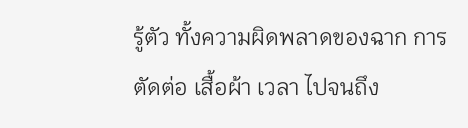รู้ตัว ทั้งความผิดพลาดของฉาก การตัดต่อ เสื้อผ้า เวลา ไปจนถึง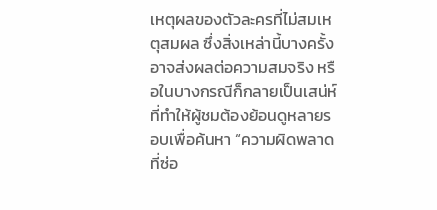เหตุผลของตัวละครที่ไม่สมเหตุสมผล ซึ่งสิ่งเหล่านี้บางครั้งอาจส่งผลต่อความสมจริง หรือในบางกรณีก็กลายเป็นเสน่ห์ที่ทำให้ผู้ชมต้องย้อนดูหลายรอบเพื่อค้นหา “ความผิดพลาดที่ซ่อ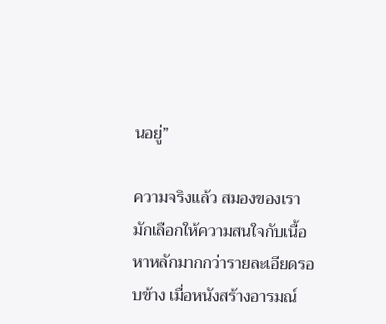นอยู่”

ความจริงแล้ว สมองของเรามักเลือกให้ความสนใจกับเนื้อหาหลักมากกว่ารายละเอียดรอบข้าง เมื่อหนังสร้างอารมณ์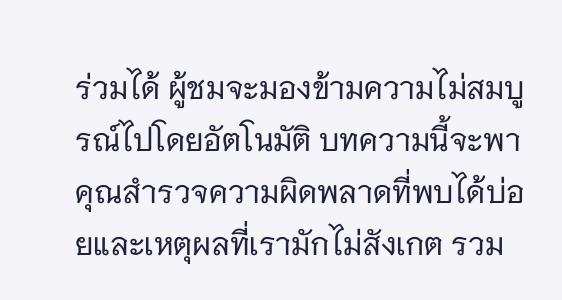ร่วมได้ ผู้ชมจะมองข้ามความไม่สมบูรณ์ไปโดยอัตโนมัติ บทความนี้จะพาคุณสำรวจความผิดพลาดที่พบได้บ่อยและเหตุผลที่เรามักไม่สังเกต รวม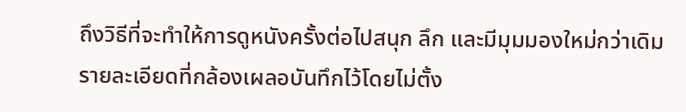ถึงวิธีที่จะทำให้การดูหนังครั้งต่อไปสนุก ลึก และมีมุมมองใหม่กว่าเดิม
รายละเอียดที่กล้องเผลอบันทึกไว้โดยไม่ตั้ง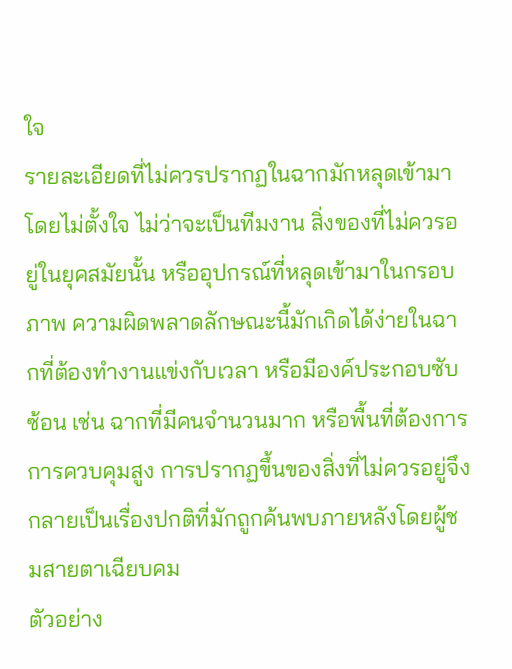ใจ
รายละเอียดที่ไม่ควรปรากฏในฉากมักหลุดเข้ามาโดยไม่ตั้งใจ ไม่ว่าจะเป็นทีมงาน สิ่งของที่ไม่ควรอยู่ในยุคสมัยนั้น หรืออุปกรณ์ที่หลุดเข้ามาในกรอบภาพ ความผิดพลาดลักษณะนี้มักเกิดได้ง่ายในฉากที่ต้องทำงานแข่งกับเวลา หรือมีองค์ประกอบซับซ้อน เช่น ฉากที่มีคนจำนวนมาก หรือพื้นที่ต้องการการควบคุมสูง การปรากฏขึ้นของสิ่งที่ไม่ควรอยู่จึงกลายเป็นเรื่องปกติที่มักถูกค้นพบภายหลังโดยผู้ชมสายตาเฉียบคม
ตัวอย่าง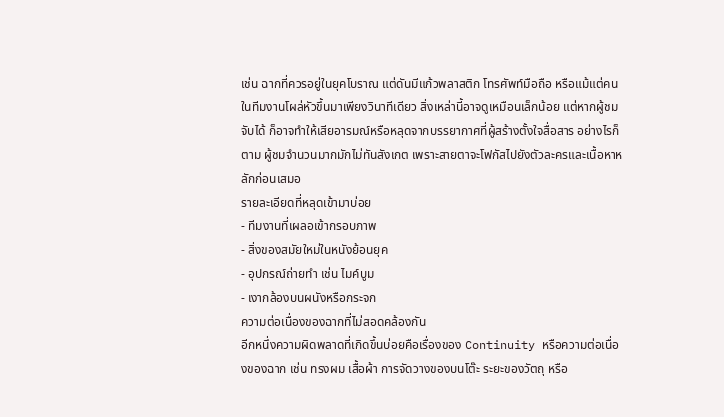เช่น ฉากที่ควรอยู่ในยุคโบราณ แต่ดันมีแก้วพลาสติก โทรศัพท์มือถือ หรือแม้แต่คนในทีมงานโผล่หัวขึ้นมาเพียงวินาทีเดียว สิ่งเหล่านี้อาจดูเหมือนเล็กน้อย แต่หากผู้ชมจับได้ ก็อาจทำให้เสียอารมณ์หรือหลุดจากบรรยากาศที่ผู้สร้างตั้งใจสื่อสาร อย่างไรก็ตาม ผู้ชมจำนวนมากมักไม่ทันสังเกต เพราะสายตาจะโฟกัสไปยังตัวละครและเนื้อหาหลักก่อนเสมอ
รายละเอียดที่หลุดเข้ามาบ่อย
- ทีมงานที่เผลอเข้ากรอบภาพ
- สิ่งของสมัยใหม่ในหนังย้อนยุค
- อุปกรณ์ถ่ายทำ เช่น ไมค์บูม
- เงากล้องบนผนังหรือกระจก
ความต่อเนื่องของฉากที่ไม่สอดคล้องกัน
อีกหนึ่งความผิดพลาดที่เกิดขึ้นบ่อยคือเรื่องของ Continuity หรือความต่อเนื่องของฉาก เช่น ทรงผม เสื้อผ้า การจัดวางของบนโต๊ะ ระยะของวัตถุ หรือ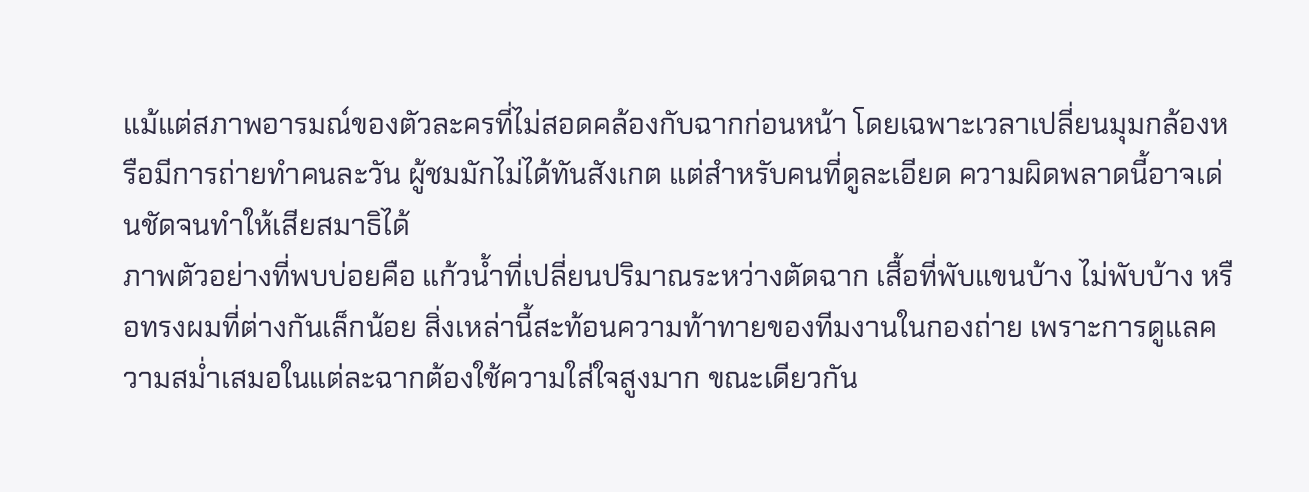แม้แต่สภาพอารมณ์ของตัวละครที่ไม่สอดคล้องกับฉากก่อนหน้า โดยเฉพาะเวลาเปลี่ยนมุมกล้องหรือมีการถ่ายทำคนละวัน ผู้ชมมักไม่ได้ทันสังเกต แต่สำหรับคนที่ดูละเอียด ความผิดพลาดนี้อาจเด่นชัดจนทำให้เสียสมาธิได้
ภาพตัวอย่างที่พบบ่อยคือ แก้วน้ำที่เปลี่ยนปริมาณระหว่างตัดฉาก เสื้อที่พับแขนบ้าง ไม่พับบ้าง หรือทรงผมที่ต่างกันเล็กน้อย สิ่งเหล่านี้สะท้อนความท้าทายของทีมงานในกองถ่าย เพราะการดูแลความสม่ำเสมอในแต่ละฉากต้องใช้ความใส่ใจสูงมาก ขณะเดียวกัน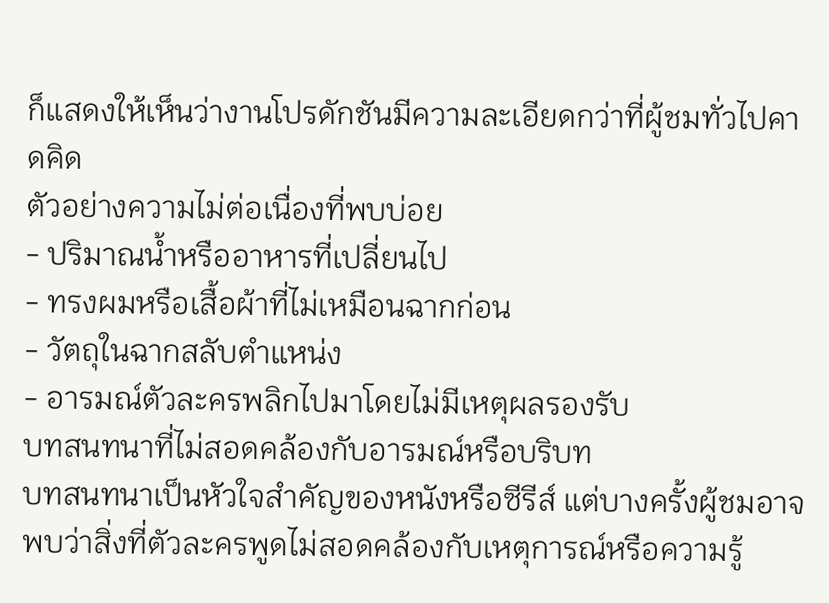ก็แสดงให้เห็นว่างานโปรดักชันมีความละเอียดกว่าที่ผู้ชมทั่วไปคาดคิด
ตัวอย่างความไม่ต่อเนื่องที่พบบ่อย
- ปริมาณน้ำหรืออาหารที่เปลี่ยนไป
- ทรงผมหรือเสื้อผ้าที่ไม่เหมือนฉากก่อน
- วัตถุในฉากสลับตำแหน่ง
- อารมณ์ตัวละครพลิกไปมาโดยไม่มีเหตุผลรองรับ
บทสนทนาที่ไม่สอดคล้องกับอารมณ์หรือบริบท
บทสนทนาเป็นหัวใจสำคัญของหนังหรือซีรีส์ แต่บางครั้งผู้ชมอาจพบว่าสิ่งที่ตัวละครพูดไม่สอดคล้องกับเหตุการณ์หรือความรู้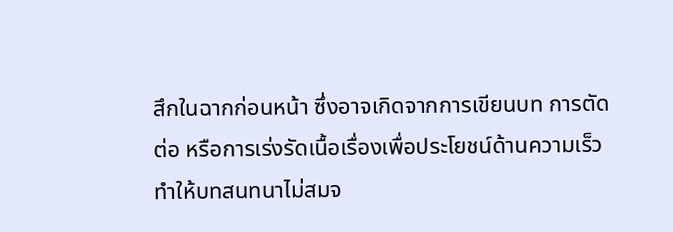สึกในฉากก่อนหน้า ซึ่งอาจเกิดจากการเขียนบท การตัดต่อ หรือการเร่งรัดเนื้อเรื่องเพื่อประโยชน์ด้านความเร็ว ทำให้บทสนทนาไม่สมจ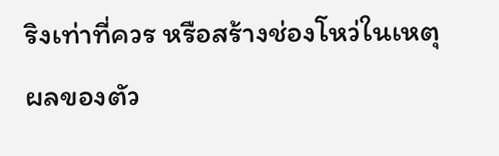ริงเท่าที่ควร หรือสร้างช่องโหว่ในเหตุผลของตัว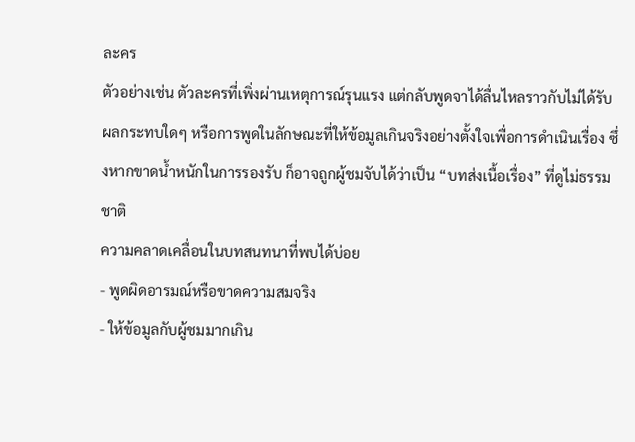ละคร
ตัวอย่างเช่น ตัวละครที่เพิ่งผ่านเหตุการณ์รุนแรง แต่กลับพูดจาได้ลื่นไหลราวกับไม่ได้รับผลกระทบใดๆ หรือการพูดในลักษณะที่ให้ข้อมูลเกินจริงอย่างตั้งใจเพื่อการดำเนินเรื่อง ซึ่งหากขาดน้ำหนักในการรองรับ ก็อาจถูกผู้ชมจับได้ว่าเป็น “บทส่งเนื้อเรื่อง” ที่ดูไม่ธรรมชาติ
ความคลาดเคลื่อนในบทสนทนาที่พบได้บ่อย
- พูดผิดอารมณ์หรือขาดความสมจริง
- ให้ข้อมูลกับผู้ชมมากเกิน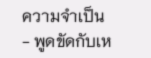ความจำเป็น
- พูดขัดกับเห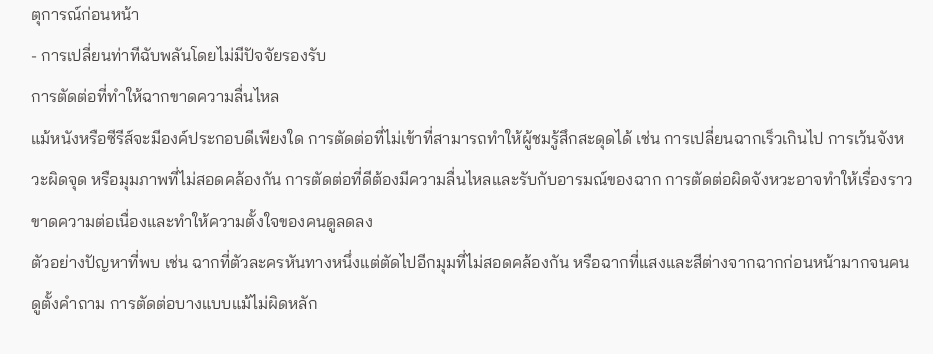ตุการณ์ก่อนหน้า
- การเปลี่ยนท่าทีฉับพลันโดยไม่มีปัจจัยรองรับ
การตัดต่อที่ทำให้ฉากขาดความลื่นไหล
แม้หนังหรือซีรีส์จะมีองค์ประกอบดีเพียงใด การตัดต่อที่ไม่เข้าที่สามารถทำให้ผู้ชมรู้สึกสะดุดได้ เช่น การเปลี่ยนฉากเร็วเกินไป การเว้นจังหวะผิดจุด หรือมุมภาพที่ไม่สอดคล้องกัน การตัดต่อที่ดีต้องมีความลื่นไหลและรับกับอารมณ์ของฉาก การตัดต่อผิดจังหวะอาจทำให้เรื่องราวขาดความต่อเนื่องและทำให้ความตั้งใจของคนดูลดลง
ตัวอย่างปัญหาที่พบ เช่น ฉากที่ตัวละครหันทางหนึ่งแต่ตัดไปอีกมุมที่ไม่สอดคล้องกัน หรือฉากที่แสงและสีต่างจากฉากก่อนหน้ามากจนคนดูตั้งคำถาม การตัดต่อบางแบบแม้ไม่ผิดหลัก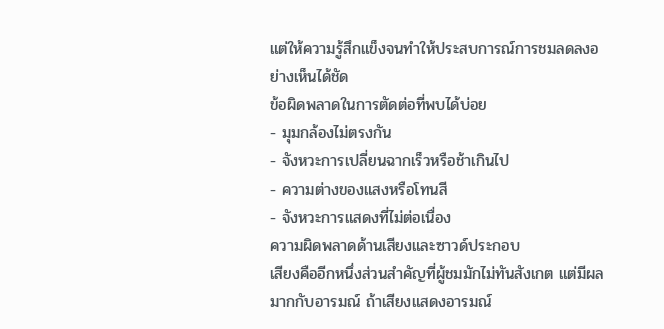แต่ให้ความรู้สึกแข็งจนทำให้ประสบการณ์การชมลดลงอย่างเห็นได้ชัด
ข้อผิดพลาดในการตัดต่อที่พบได้บ่อย
- มุมกล้องไม่ตรงกัน
- จังหวะการเปลี่ยนฉากเร็วหรือช้าเกินไป
- ความต่างของแสงหรือโทนสี
- จังหวะการแสดงที่ไม่ต่อเนื่อง
ความผิดพลาดด้านเสียงและซาวด์ประกอบ
เสียงคืออีกหนึ่งส่วนสำคัญที่ผู้ชมมักไม่ทันสังเกต แต่มีผลมากกับอารมณ์ ถ้าเสียงแสดงอารมณ์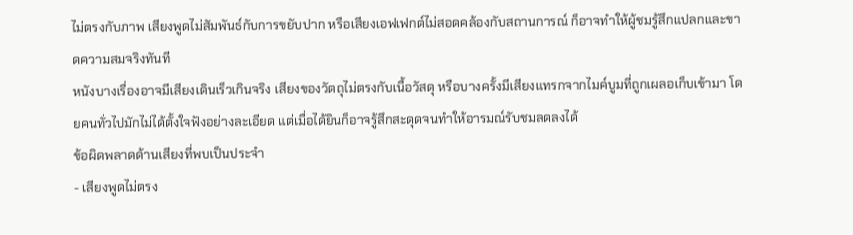ไม่ตรงกับภาพ เสียงพูดไม่สัมพันธ์กับการขยับปาก หรือเสียงเอฟเฟกต์ไม่สอดคล้องกับสถานการณ์ ก็อาจทำให้ผู้ชมรู้สึกแปลกและขาดความสมจริงทันที
หนังบางเรื่องอาจมีเสียงเดินเร็วเกินจริง เสียงของวัตถุไม่ตรงกับเนื้อวัสดุ หรือบางครั้งมีเสียงแทรกจากไมค์บูมที่ถูกเผลอเก็บเข้ามา โดยคนทั่วไปมักไม่ได้ตั้งใจฟังอย่างละเอียด แต่เมื่อได้ยินก็อาจรู้สึกสะดุดจนทำให้อารมณ์รับชมลดลงได้
ข้อผิดพลาดด้านเสียงที่พบเป็นประจำ
- เสียงพูดไม่ตรง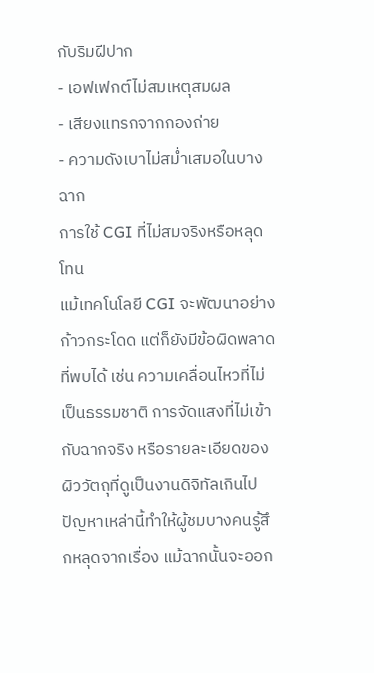กับริมฝีปาก
- เอฟเฟกต์ไม่สมเหตุสมผล
- เสียงแทรกจากกองถ่าย
- ความดังเบาไม่สม่ำเสมอในบางฉาก
การใช้ CGI ที่ไม่สมจริงหรือหลุดโทน
แม้เทคโนโลยี CGI จะพัฒนาอย่างก้าวกระโดด แต่ก็ยังมีข้อผิดพลาดที่พบได้ เช่น ความเคลื่อนไหวที่ไม่เป็นธรรมชาติ การจัดแสงที่ไม่เข้ากับฉากจริง หรือรายละเอียดของผิววัตถุที่ดูเป็นงานดิจิทัลเกินไป ปัญหาเหล่านี้ทำให้ผู้ชมบางคนรู้สึกหลุดจากเรื่อง แม้ฉากนั้นจะออก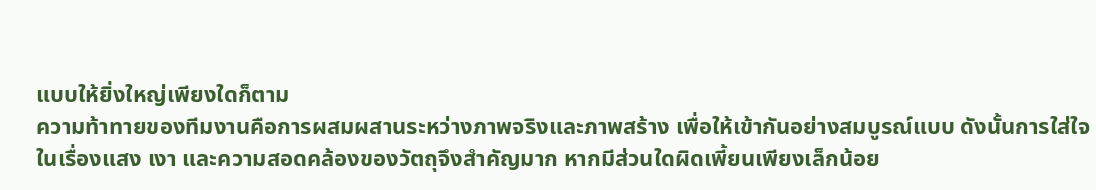แบบให้ยิ่งใหญ่เพียงใดก็ตาม
ความท้าทายของทีมงานคือการผสมผสานระหว่างภาพจริงและภาพสร้าง เพื่อให้เข้ากันอย่างสมบูรณ์แบบ ดังนั้นการใส่ใจในเรื่องแสง เงา และความสอดคล้องของวัตถุจึงสำคัญมาก หากมีส่วนใดผิดเพี้ยนเพียงเล็กน้อย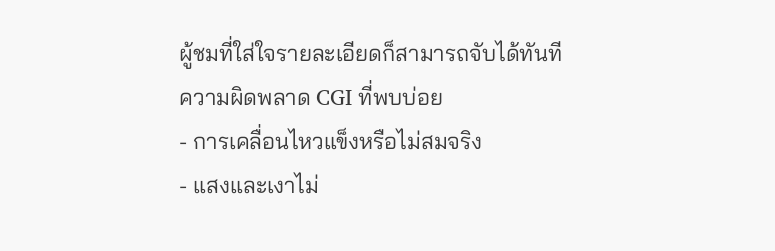ผู้ชมที่ใส่ใจรายละเอียดก็สามารถจับได้ทันที
ความผิดพลาด CGI ที่พบบ่อย
- การเคลื่อนไหวแข็งหรือไม่สมจริง
- แสงและเงาไม่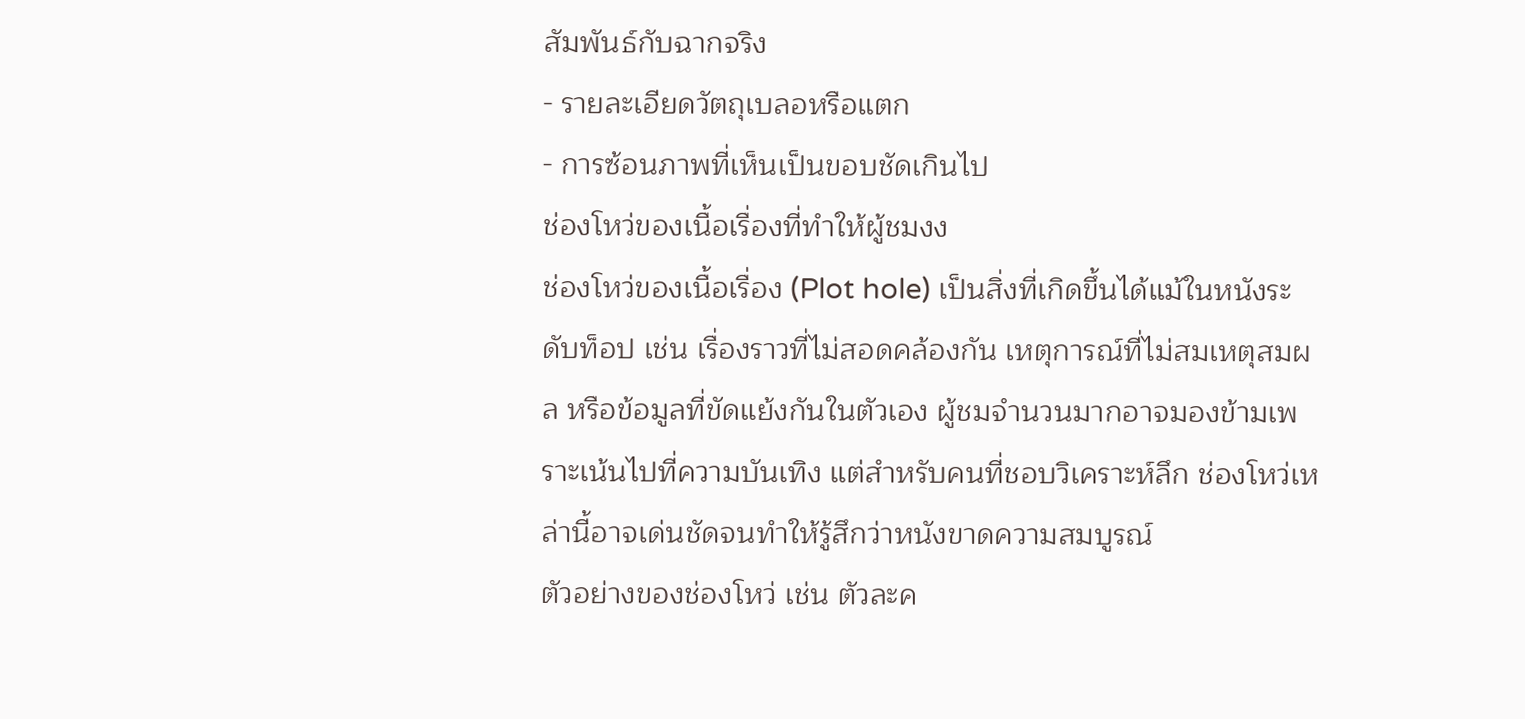สัมพันธ์กับฉากจริง
- รายละเอียดวัตถุเบลอหรือแตก
- การซ้อนภาพที่เห็นเป็นขอบชัดเกินไป
ช่องโหว่ของเนื้อเรื่องที่ทำให้ผู้ชมงง
ช่องโหว่ของเนื้อเรื่อง (Plot hole) เป็นสิ่งที่เกิดขึ้นได้แม้ในหนังระดับท็อป เช่น เรื่องราวที่ไม่สอดคล้องกัน เหตุการณ์ที่ไม่สมเหตุสมผล หรือข้อมูลที่ขัดแย้งกันในตัวเอง ผู้ชมจำนวนมากอาจมองข้ามเพราะเน้นไปที่ความบันเทิง แต่สำหรับคนที่ชอบวิเคราะห์ลึก ช่องโหว่เหล่านี้อาจเด่นชัดจนทำให้รู้สึกว่าหนังขาดความสมบูรณ์
ตัวอย่างของช่องโหว่ เช่น ตัวละค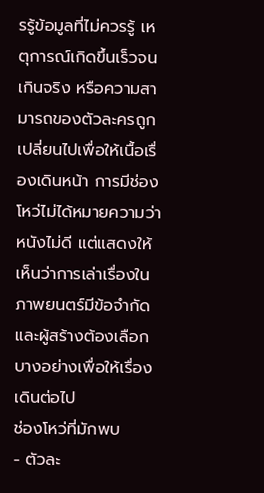รรู้ข้อมูลที่ไม่ควรรู้ เหตุการณ์เกิดขึ้นเร็วจนเกินจริง หรือความสามารถของตัวละครถูกเปลี่ยนไปเพื่อให้เนื้อเรื่องเดินหน้า การมีช่องโหว่ไม่ได้หมายความว่าหนังไม่ดี แต่แสดงให้เห็นว่าการเล่าเรื่องในภาพยนตร์มีข้อจำกัด และผู้สร้างต้องเลือกบางอย่างเพื่อให้เรื่องเดินต่อไป
ช่องโหว่ที่มักพบ
- ตัวละ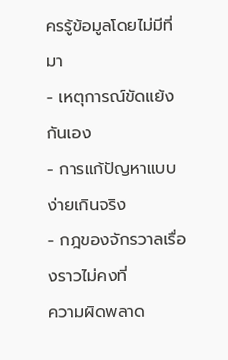ครรู้ข้อมูลโดยไม่มีที่มา
- เหตุการณ์ขัดแย้งกันเอง
- การแก้ปัญหาแบบง่ายเกินจริง
- กฎของจักรวาลเรื่องราวไม่คงที่
ความผิดพลาด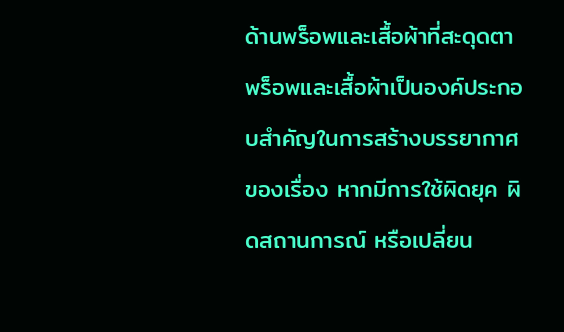ด้านพร็อพและเสื้อผ้าที่สะดุดตา
พร็อพและเสื้อผ้าเป็นองค์ประกอบสำคัญในการสร้างบรรยากาศของเรื่อง หากมีการใช้ผิดยุค ผิดสถานการณ์ หรือเปลี่ยน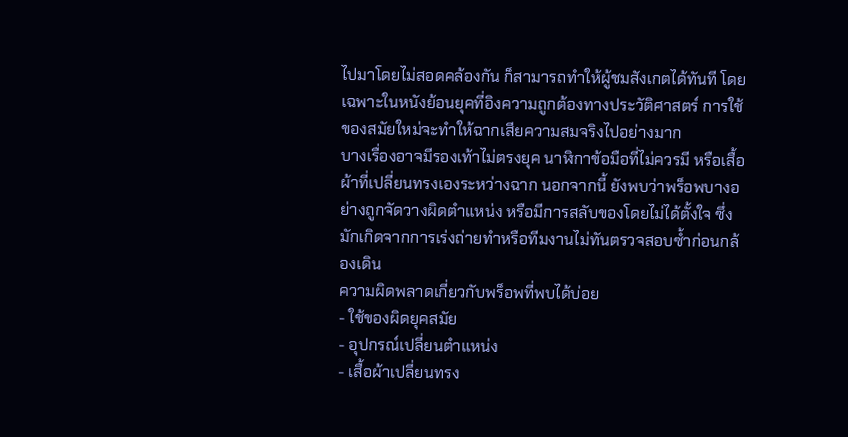ไปมาโดยไม่สอดคล้องกัน ก็สามารถทำให้ผู้ชมสังเกตได้ทันที โดยเฉพาะในหนังย้อนยุคที่อิงความถูกต้องทางประวัติศาสตร์ การใช้ของสมัยใหม่จะทำให้ฉากเสียความสมจริงไปอย่างมาก
บางเรื่องอาจมีรองเท้าไม่ตรงยุค นาฬิกาข้อมือที่ไม่ควรมี หรือเสื้อผ้าที่เปลี่ยนทรงเองระหว่างฉาก นอกจากนี้ ยังพบว่าพร็อพบางอย่างถูกจัดวางผิดตำแหน่ง หรือมีการสลับของโดยไม่ได้ตั้งใจ ซึ่งมักเกิดจากการเร่งถ่ายทำหรือทีมงานไม่ทันตรวจสอบซ้ำก่อนกล้องเดิน
ความผิดพลาดเกี่ยวกับพร็อพที่พบได้บ่อย
- ใช้ของผิดยุคสมัย
- อุปกรณ์เปลี่ยนตำแหน่ง
- เสื้อผ้าเปลี่ยนทรง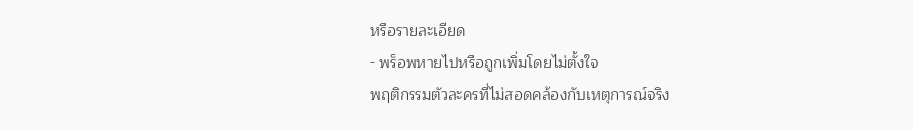หรือรายละเอียด
- พร็อพหายไปหรือถูกเพิ่มโดยไม่ตั้งใจ
พฤติกรรมตัวละครที่ไม่สอดคล้องกับเหตุการณ์จริง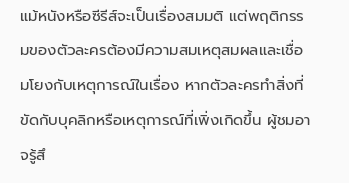แม้หนังหรือซีรีส์จะเป็นเรื่องสมมติ แต่พฤติกรรมของตัวละครต้องมีความสมเหตุสมผลและเชื่อมโยงกับเหตุการณ์ในเรื่อง หากตัวละครทำสิ่งที่ขัดกับบุคลิกหรือเหตุการณ์ที่เพิ่งเกิดขึ้น ผู้ชมอาจรู้สึ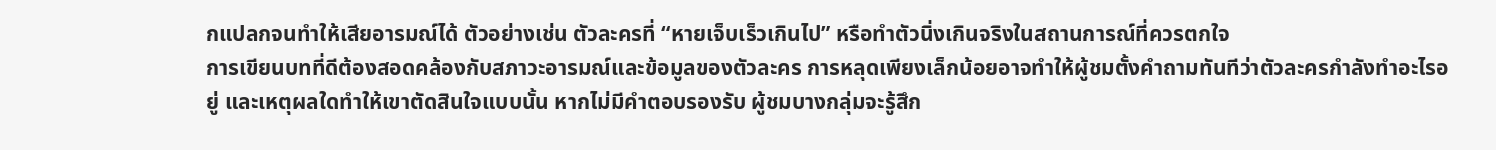กแปลกจนทำให้เสียอารมณ์ได้ ตัวอย่างเช่น ตัวละครที่ “หายเจ็บเร็วเกินไป” หรือทำตัวนิ่งเกินจริงในสถานการณ์ที่ควรตกใจ
การเขียนบทที่ดีต้องสอดคล้องกับสภาวะอารมณ์และข้อมูลของตัวละคร การหลุดเพียงเล็กน้อยอาจทำให้ผู้ชมตั้งคำถามทันทีว่าตัวละครกำลังทำอะไรอยู่ และเหตุผลใดทำให้เขาตัดสินใจแบบนั้น หากไม่มีคำตอบรองรับ ผู้ชมบางกลุ่มจะรู้สึก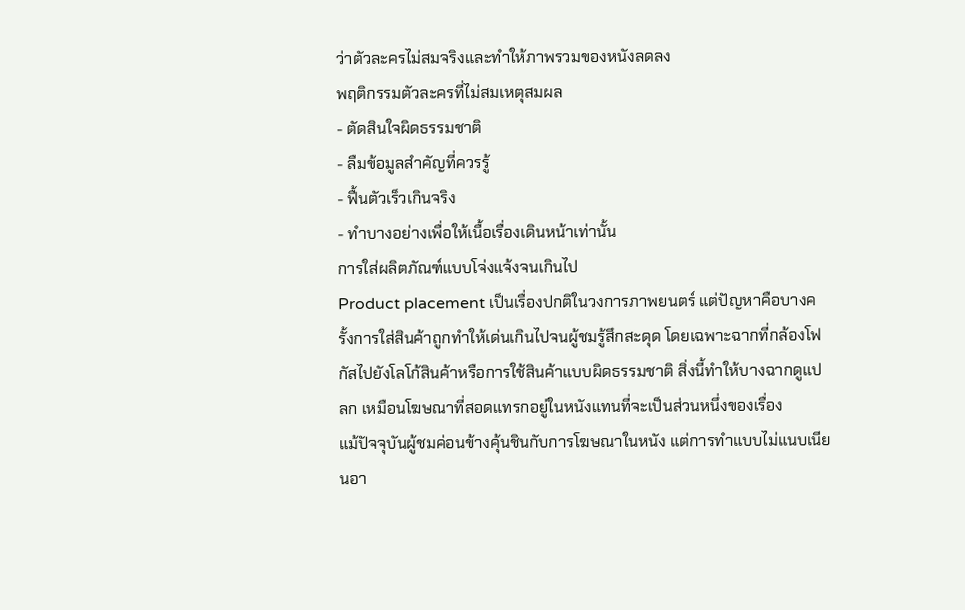ว่าตัวละครไม่สมจริงและทำให้ภาพรวมของหนังลดลง
พฤติกรรมตัวละครที่ไม่สมเหตุสมผล
- ตัดสินใจผิดธรรมชาติ
- ลืมข้อมูลสำคัญที่ควรรู้
- ฟื้นตัวเร็วเกินจริง
- ทำบางอย่างเพื่อให้เนื้อเรื่องเดินหน้าเท่านั้น
การใส่ผลิตภัณฑ์แบบโจ่งแจ้งจนเกินไป
Product placement เป็นเรื่องปกติในวงการภาพยนตร์ แต่ปัญหาคือบางครั้งการใส่สินค้าถูกทำให้เด่นเกินไปจนผู้ชมรู้สึกสะดุด โดยเฉพาะฉากที่กล้องโฟกัสไปยังโลโก้สินค้าหรือการใช้สินค้าแบบผิดธรรมชาติ สิ่งนี้ทำให้บางฉากดูแปลก เหมือนโฆษณาที่สอดแทรกอยู่ในหนังแทนที่จะเป็นส่วนหนึ่งของเรื่อง
แม้ปัจจุบันผู้ชมค่อนข้างคุ้นชินกับการโฆษณาในหนัง แต่การทำแบบไม่แนบเนียนอา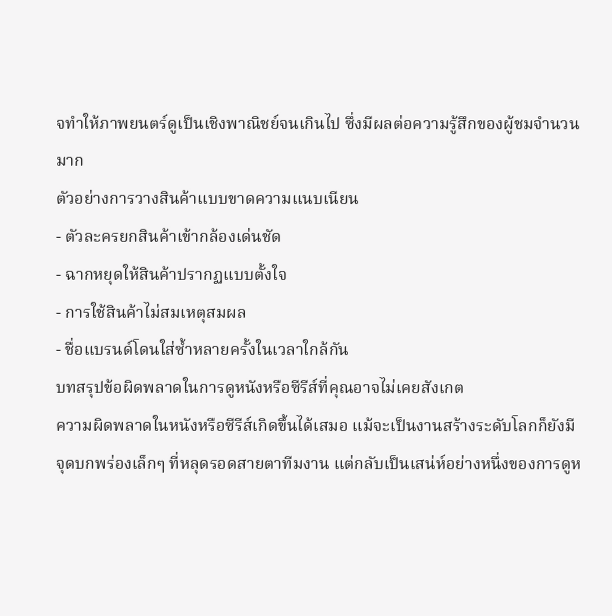จทำให้ภาพยนตร์ดูเป็นเชิงพาณิชย์จนเกินไป ซึ่งมีผลต่อความรู้สึกของผู้ชมจำนวนมาก
ตัวอย่างการวางสินค้าแบบขาดความแนบเนียน
- ตัวละครยกสินค้าเข้ากล้องเด่นชัด
- ฉากหยุดให้สินค้าปรากฏแบบตั้งใจ
- การใช้สินค้าไม่สมเหตุสมผล
- ชื่อแบรนด์โดนใส่ซ้ำหลายครั้งในเวลาใกล้กัน
บทสรุปข้อผิดพลาดในการดูหนังหรือซีรีส์ที่คุณอาจไม่เคยสังเกต
ความผิดพลาดในหนังหรือซีรีส์เกิดขึ้นได้เสมอ แม้จะเป็นงานสร้างระดับโลกก็ยังมีจุดบกพร่องเล็กๆ ที่หลุดรอดสายตาทีมงาน แต่กลับเป็นเสน่ห์อย่างหนึ่งของการดูห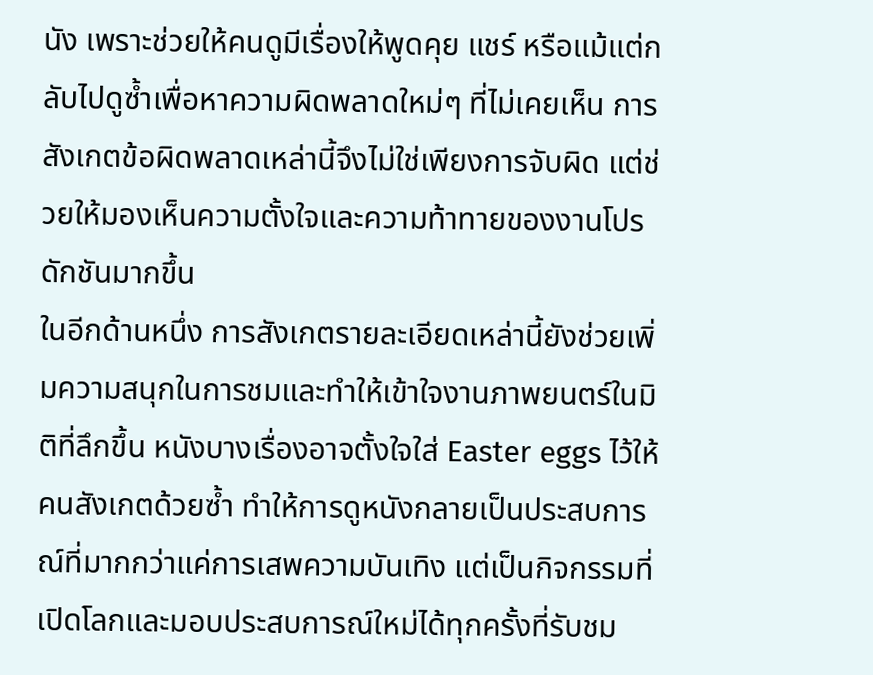นัง เพราะช่วยให้คนดูมีเรื่องให้พูดคุย แชร์ หรือแม้แต่กลับไปดูซ้ำเพื่อหาความผิดพลาดใหม่ๆ ที่ไม่เคยเห็น การสังเกตข้อผิดพลาดเหล่านี้จึงไม่ใช่เพียงการจับผิด แต่ช่วยให้มองเห็นความตั้งใจและความท้าทายของงานโปรดักชันมากขึ้น
ในอีกด้านหนึ่ง การสังเกตรายละเอียดเหล่านี้ยังช่วยเพิ่มความสนุกในการชมและทำให้เข้าใจงานภาพยนตร์ในมิติที่ลึกขึ้น หนังบางเรื่องอาจตั้งใจใส่ Easter eggs ไว้ให้คนสังเกตด้วยซ้ำ ทำให้การดูหนังกลายเป็นประสบการณ์ที่มากกว่าแค่การเสพความบันเทิง แต่เป็นกิจกรรมที่เปิดโลกและมอบประสบการณ์ใหม่ได้ทุกครั้งที่รับชม